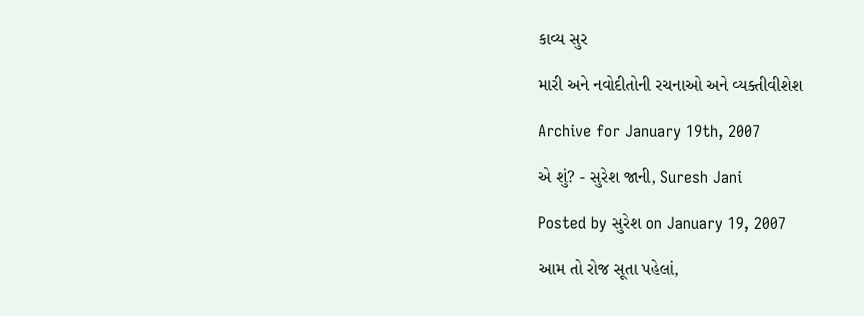કાવ્ય સુર

મારી અને નવોદીતોની રચનાઓ અને વ્યક્તીવીશેશ

Archive for January 19th, 2007

એ શું? - સુરેશ જાની, Suresh Jani

Posted by સુરેશ on January 19, 2007

આમ તો રોજ સૂતા પહેલાં,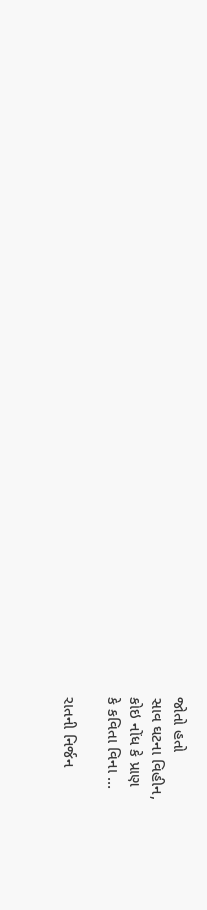જોતો હતો
સાવ ઘટના વિહીન,
કોઇ નોંધ કે પ્રાણ
કે કવિતા વિના …

રાતની નિર્જન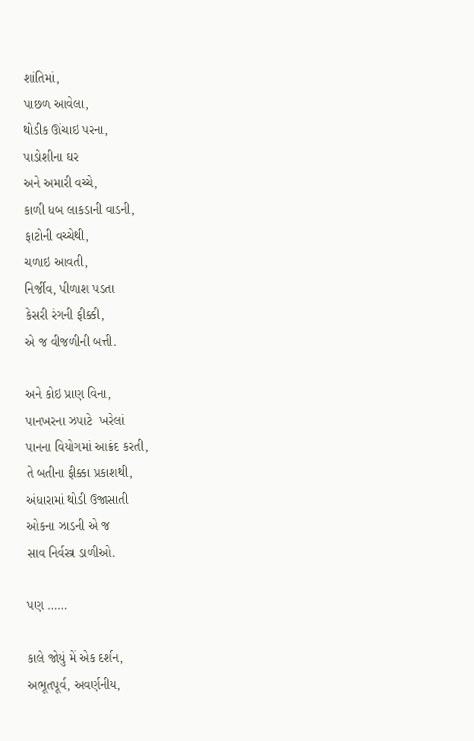શાંતિમાં,
પાછળ આવેલા,
થોડીક ઊંચાઇ પરના,
પાડોશીના ઘર
અને અમારી વચ્ચે,
કાળી ધબ લાકડાની વાડની,
ફાટોની વચ્ચેથી,
ચળાઇ આવતી,
નિર્જીવ, પીળાશ પડતા
કેસરી રંગની ફીક્કી,
એ જ વીજળીની બત્તી.

અને કોઇ પ્રાણ વિના,
પાનખરના ઝપાટે  ખરેલાં
પાનના વિયોગમાં આક્રંદ કરતી,
તે બતીના ફીક્કા પ્રકાશથી,
અંધારામાં થોડી ઉજાસાતી
ઓકના ઝાડની એ જ
સાવ નિર્વસ્ત્ર ડાળીઓ.

પણ ……

કાલે જોયું મેં એક દર્શન,
અભૂતપૂર્વ, અવર્ણનીય,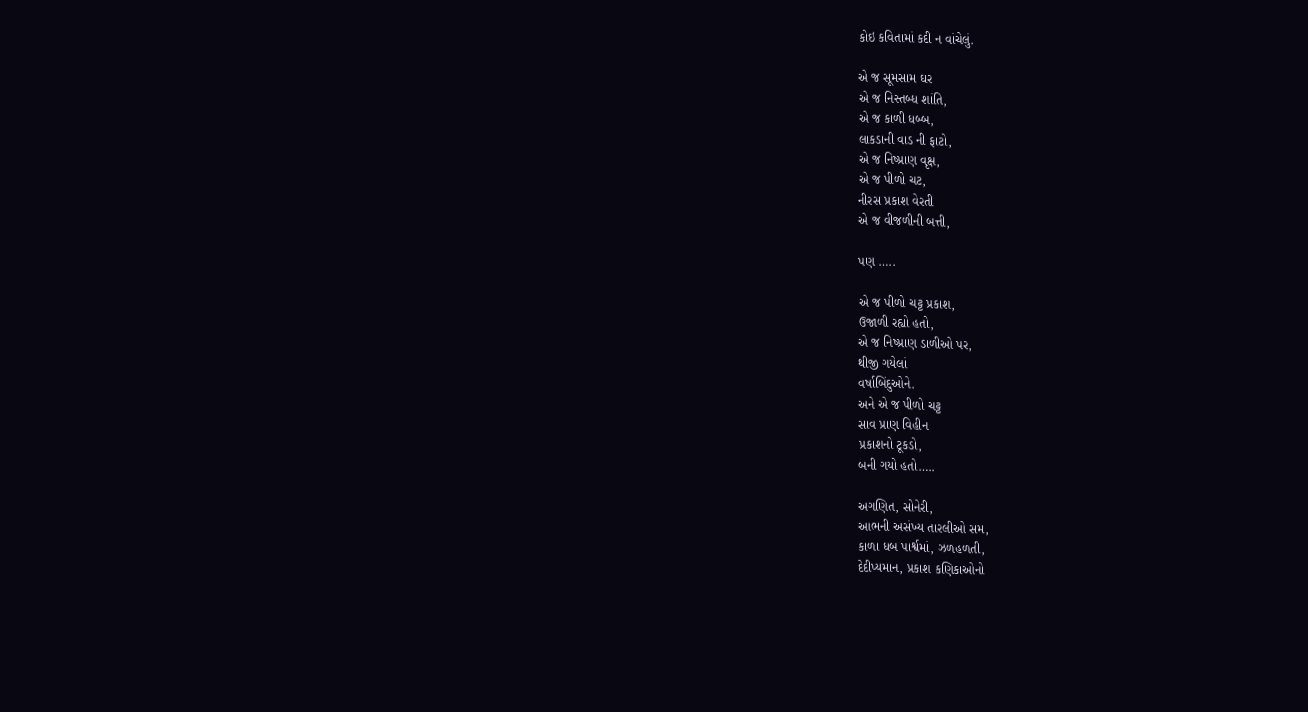કોઇ કવિતામાં કદી ન વાંચેલું.

એ જ સૂમસામ ઘર
એ જ નિસ્તબ્ધ શાંતિ,
એ જ કાળી ધબ્બ,
લાકડાની વાડ ની ફાટો,
એ જ નિષ્પ્રાણ વૃક્ષ,
એ જ પીળો ચટ,
નીરસ પ્રકાશ વેરતી
એ જ વીજળીની બત્તી,

પણ …..

એ જ પીળો ચટ્ટ પ્રકાશ,
ઉજાળી રહ્યો હતો,
એ જ નિષ્પ્રાણ ડાળીઓ પર,
થીજી ગયેલાં
વર્ષાબિંદુઓને.
અને એ જ પીળો ચટ્ટ
સાવ પ્રાણ વિહીન
પ્રકાશનો ટૂકડો,
બની ગયો હતો…..

અગણિત, સોનેરી,
આભની અસંખ્ય તારલીઓ સમ,
કાળા ધબ પાર્શ્વમાં, ઝળહળતી,
દેદીપ્યમાન, પ્રકાશ કણિકાઓનો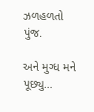ઝળહળતો પુંજ.

અને મુગ્ધ મને પૂછ્યુ…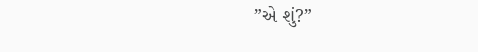”એ શું?”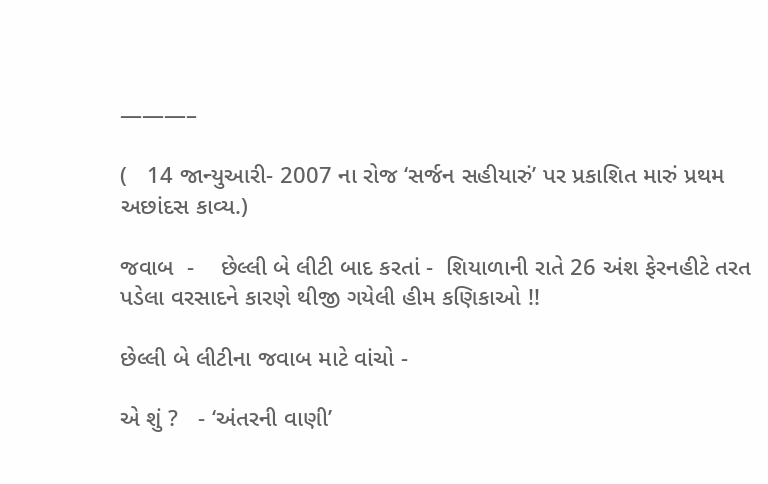———–

(   14 જાન્યુઆરી- 2007 ના રોજ ‘સર્જન સહીયારું’ પર પ્રકાશિત મારું પ્રથમ અછાંદસ કાવ્ય.)

જવાબ  -    છેલ્લી બે લીટી બાદ કરતાં -  શિયાળાની રાતે 26 અંશ ફેરનહીટે તરત પડેલા વરસાદને કારણે થીજી ગયેલી હીમ કણિકાઓ !!

છેલ્લી બે લીટીના જવાબ માટે વાંચો -

એ શું ?   - ‘અંતરની વાણી’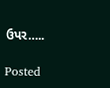ઉપર…..

Posted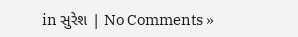in સુરેશ | No Comments »